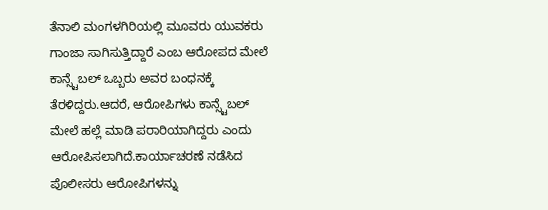ತೆನಾಲಿ ಮಂಗಳಗಿರಿಯಲ್ಲಿ ಮೂವರು ಯುವಕರು ಗಾಂಜಾ ಸಾಗಿಸುತ್ತಿದ್ದಾರೆ ಎಂಬ ಆರೋಪದ ಮೇಲೆ ಕಾನ್ಸ್ಟೆಬಲ್ ಒಬ್ಬರು ಅವರ ಬಂಧನಕ್ಕೆ ತೆರಳಿದ್ದರು.ಆದರೆ, ಆರೋಪಿಗಳು ಕಾನ್ಸ್ಟೆಬಲ್ ಮೇಲೆ ಹಲ್ಲೆ ಮಾಡಿ ಪರಾರಿಯಾಗಿದ್ದರು ಎಂದು ಆರೋಪಿಸಲಾಗಿದೆ.ಕಾರ್ಯಾಚರಣೆ ನಡೆಸಿದ ಪೊಲೀಸರು ಆರೋಪಿಗಳನ್ನು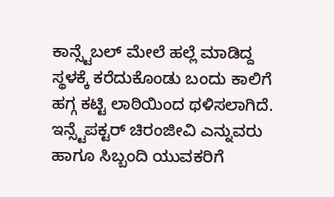ಕಾನ್ಸ್ಟೆಬಲ್ ಮೇಲೆ ಹಲ್ಲೆ ಮಾಡಿದ್ದ ಸ್ಥಳಕ್ಕೆ ಕರೆದುಕೊಂಡು ಬಂದು ಕಾಲಿಗೆ ಹಗ್ಗ ಕಟ್ಟಿ ಲಾಠಿಯಿಂದ ಥಳಿಸಲಾಗಿದೆ. ಇನ್ಸ್ಟೆಪಕ್ಟರ್ ಚಿರಂಜೀವಿ ಎನ್ನುವರು ಹಾಗೂ ಸಿಬ್ಬಂದಿ ಯುವಕರಿಗೆ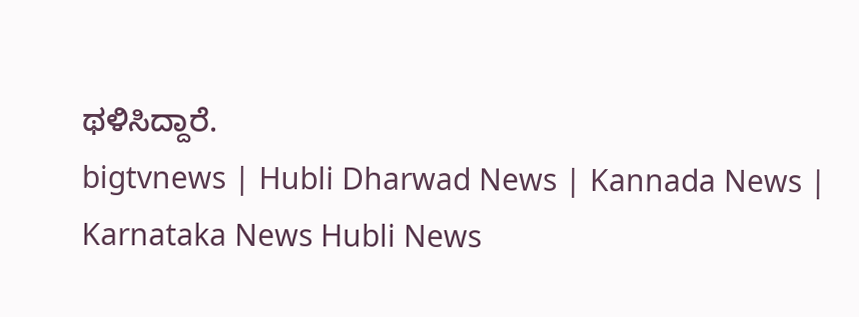ಥಳಿಸಿದ್ದಾರೆ.
bigtvnews | Hubli Dharwad News | Kannada News | Karnataka News Hubli News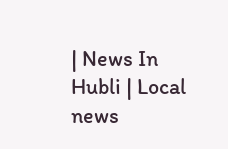| News In Hubli | Local news